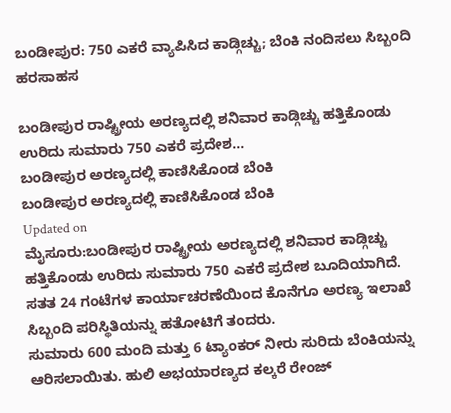ಬಂಡೀಪುರ: 750 ಎಕರೆ ವ್ಯಾಪಿಸಿದ ಕಾಡ್ಗಿಚ್ಚು; ಬೆಂಕಿ ನಂದಿಸಲು ಸಿಬ್ಬಂದಿ ಹರಸಾಹಸ

ಬಂಡೀಪುರ ರಾಷ್ಟ್ರೀಯ ಅರಣ್ಯದಲ್ಲಿ ಶನಿವಾರ ಕಾಡ್ಗಿಚ್ಚು ಹತ್ತಿಕೊಂಡು ಉರಿದು ಸುಮಾರು 750 ಎಕರೆ ಪ್ರದೇಶ...
ಬಂಡೀಪುರ ಅರಣ್ಯದಲ್ಲಿ ಕಾಣಿಸಿಕೊಂಡ ಬೆಂಕಿ
ಬಂಡೀಪುರ ಅರಣ್ಯದಲ್ಲಿ ಕಾಣಿಸಿಕೊಂಡ ಬೆಂಕಿ
Updated on
ಮೈಸೂರು:ಬಂಡೀಪುರ ರಾಷ್ಟ್ರೀಯ ಅರಣ್ಯದಲ್ಲಿ ಶನಿವಾರ ಕಾಡ್ಗಿಚ್ಚು ಹತ್ತಿಕೊಂಡು ಉರಿದು ಸುಮಾರು 750 ಎಕರೆ ಪ್ರದೇಶ ಬೂದಿಯಾಗಿದೆ. ಸತತ 24 ಗಂಟೆಗಳ ಕಾರ್ಯಾಚರಣೆಯಿಂದ ಕೊನೆಗೂ ಅರಣ್ಯ ಇಲಾಖೆ ಸಿಬ್ಬಂದಿ ಪರಿಸ್ಥಿತಿಯನ್ನು ಹತೋಟಿಗೆ ತಂದರು.
ಸುಮಾರು 600 ಮಂದಿ ಮತ್ತು 6 ಟ್ಯಾಂಕರ್ ನೀರು ಸುರಿದು ಬೆಂಕಿಯನ್ನು ಆರಿಸಲಾಯಿತು. ಹುಲಿ ಅಭಯಾರಣ್ಯದ ಕಲ್ಕರೆ ರೇಂಜ್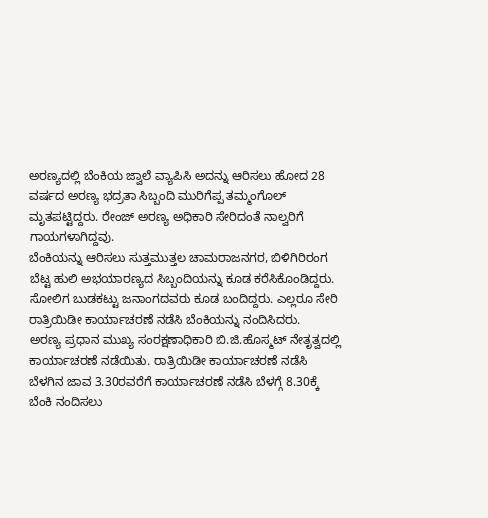ಅರಣ್ಯದಲ್ಲಿ ಬೆಂಕಿಯ ಜ್ವಾಲೆ ವ್ಯಾಪಿಸಿ ಅದನ್ನು ಆರಿಸಲು ಹೋದ 28 ವರ್ಷದ ಅರಣ್ಯ ಭದ್ರತಾ ಸಿಬ್ಬಂದಿ ಮುರಿಗೆಪ್ಪ ತಮ್ಮಂಗೊಲ್ ಮೃತಪಟ್ಟಿದ್ದರು. ರೇಂಜ್ ಅರಣ್ಯ ಅಧಿಕಾರಿ ಸೇರಿದಂತೆ ನಾಲ್ವರಿಗೆ ಗಾಯಗಳಾಗಿದ್ದವು.
ಬೆಂಕಿಯನ್ನು ಆರಿಸಲು ಸುತ್ತಮುತ್ತಲ ಚಾಮರಾಜನಗರ, ಬಿಳಿಗಿರಿರಂಗ ಬೆಟ್ಟ ಹುಲಿ ಅಭಯಾರಣ್ಯದ ಸಿಬ್ಬಂದಿಯನ್ನು ಕೂಡ ಕರೆಸಿಕೊಂಡಿದ್ದರು. ಸೋಲಿಗ ಬುಡಕಟ್ಟು ಜನಾಂಗದವರು ಕೂಡ ಬಂದಿದ್ದರು. ಎಲ್ಲರೂ ಸೇರಿ ರಾತ್ರಿಯಿಡೀ ಕಾರ್ಯಾಚರಣೆ ನಡೆಸಿ ಬೆಂಕಿಯನ್ನು ನಂದಿಸಿದರು.
ಅರಣ್ಯ ಪ್ರಧಾನ ಮುಖ್ಯ ಸಂರಕ್ಷಣಾಧಿಕಾರಿ ಬಿ.ಜಿ.ಹೊಸ್ಮಟ್ ನೇತೃತ್ವದಲ್ಲಿ ಕಾರ್ಯಾಚರಣೆ ನಡೆಯಿತು. ರಾತ್ರಿಯಿಡೀ ಕಾರ್ಯಾಚರಣೆ ನಡೆಸಿ ಬೆಳಗಿನ ಜಾವ 3.30ರವರೆಗೆ ಕಾರ್ಯಾಚರಣೆ ನಡೆಸಿ ಬೆಳಗ್ಗೆ 8.30ಕ್ಕೆ ಬೆಂಕಿ ನಂದಿಸಲು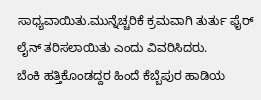ಸಾಧ್ಯವಾಯಿತು.ಮುನ್ನೆಚ್ಚರಿಕೆ ಕ್ರಮವಾಗಿ ತುರ್ತು ಫೈರ್ ಲೈನ್ ತರಿಸಲಾಯಿತು ಎಂದು ವಿವರಿಸಿದರು.
ಬೆಂಕಿ ಹತ್ತಿಕೊಂಡದ್ದರ ಹಿಂದೆ ಕೆಬ್ಬೆಪುರ ಹಾಡಿಯ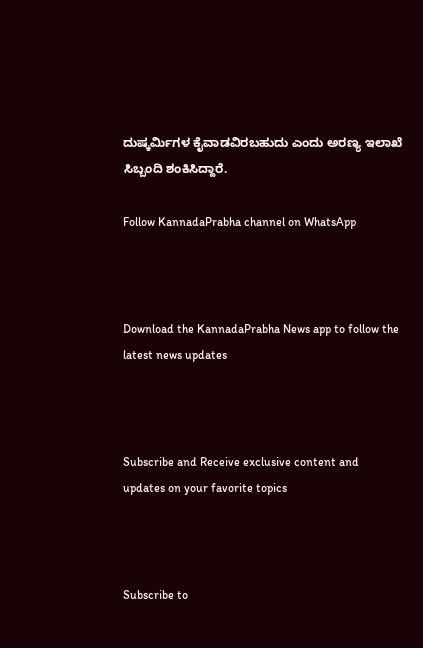ದುಷ್ಕರ್ಮಿಗಳ ಕೈವಾಡವಿರಬಹುದು ಎಂದು ಅರಣ್ಯ ಇಲಾಖೆ ಸಿಬ್ಬಂದಿ ಶಂಕಿಸಿದ್ದಾರೆ.

Follow KannadaPrabha channel on WhatsApp



Download the KannadaPrabha News app to follow the latest news updates



Subscribe and Receive exclusive content and updates on your favorite topics



Subscribe to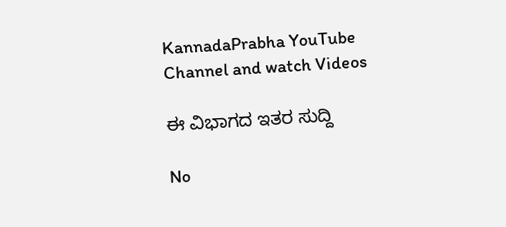KannadaPrabha YouTube Channel and watch Videos

ಈ ವಿಭಾಗದ ಇತರ ಸುದ್ದಿ

No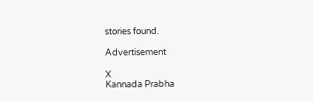stories found.

Advertisement

X
Kannada Prabha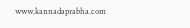www.kannadaprabha.com